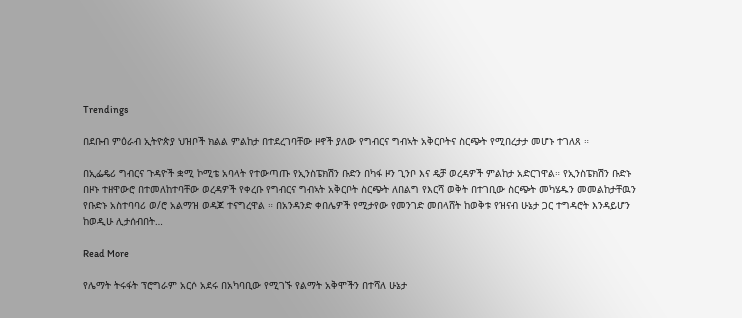Trendings

በደቡብ ምዕራብ ኢትዮጵያ ህዝቦች ክልል ምልከታ በተደረገባቸው ዞኖች ያለው የግብርና ግብኣት አቅርቦትና ስርጭት የሚበረታታ መሆኑ ተገለጸ ።

በኢፌዴሪ ግብርና ጉዳዮች ቋሚ ኮሚቴ አባላት የተውጣጡ የኢንስፔክሽን ቡድን በካፋ ዞን ጊንቦ እና ዴቻ ወረዳዎች ምልከታ አድርገዋል። የኢንስፔክሽን ቡድኑ በዞኑ ተዘዋውሮ በተመለከተባቸው ወረዳዎች የቀረቡ የግብርና ግብኣት አቅርቦት ስርጭት ለበልግ የእርሻ ወቅት በተገቢው ስርጭት መካሄዱን መመልከታቸዉን የቡድኑ አስተባባሪ ወ/ሮ አልማዝ ወዳጆ ተናግረዋል ። በአንዳንድ ቀበሌዎች የሚታየው የመንገድ መበላሸት ከወቅቱ የዝናብ ሁኔታ ጋር ተግዳሮት እንዳይሆን ከወዲሁ ሊታሰብበት…

Read More

የሌማት ትሩፋት ፕሮግራም አርሶ አደሩ በአካባቢው የሚገኙ የልማት አቅሞችን በተሻለ ሁኔታ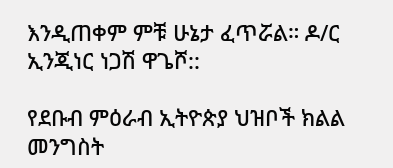እንዲጠቀም ምቹ ሁኔታ ፈጥሯል። ዶ/ር ኢንጂነር ነጋሽ ዋጌሾ::

የደቡብ ምዕራብ ኢትዮጵያ ህዝቦች ክልል መንግስት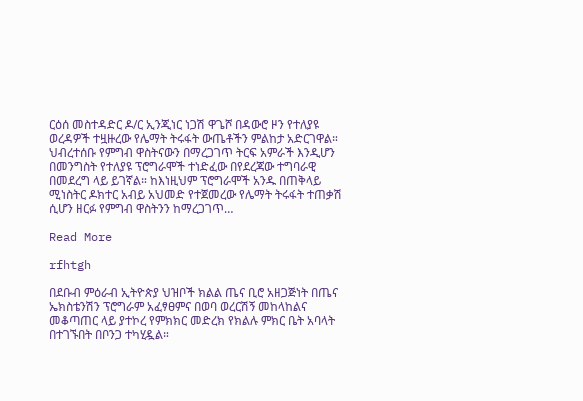ርዕሰ መስተዳድር ዶ/ር ኢንጂነር ነጋሽ ዋጌሾ በዳውሮ ዞን የተለያዩ ወረዳዎች ተዟዙረው የሌማት ትሩፋት ውጤቶችን ምልከታ አድርገዋል። ህብረተሰቡ የምግብ ዋስትናውን በማረጋገጥ ትርፍ አምራች እንዲሆን በመንግስት የተለያዩ ፕሮግራሞች ተነድፈው በየደረጃው ተግባራዊ በመደረግ ላይ ይገኛል። ከእነዚህም ፕሮግራሞች አንዱ በጠቅላይ ሚነስትር ዶክተር አብይ አህመድ የተጀመረው የሌማት ትሩፋት ተጠቃሽ ሲሆን ዘርፉ የምግብ ዋስትንን ከማረጋገጥ…

Read More

rfhtgh

በደቡብ ምዕራብ ኢትዮጵያ ህዝቦች ክልል ጤና ቢሮ አዘጋጅነት በጤና ኤክስቴንሽን ፕሮግራም አፈፃፀምና በወባ ወረርሽኝ መከላከልና መቆጣጠር ላይ ያተኮረ የምክክር መድረክ የክልሉ ምክር ቤት አባላት በተገኙበት በቦንጋ ተካሂዷል።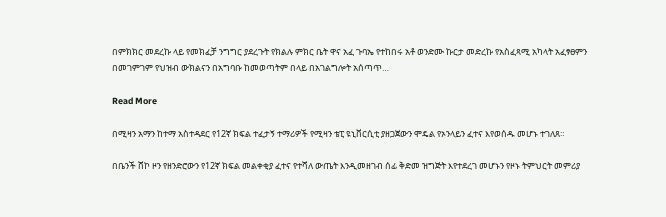በምክክር መደረኩ ላይ የመክፈቻ ንግግር ያደረጉት የክልሉ ምክር ቤት ዋና አፈ ጉባኤ የተከበሩ አቶ ወንድሙ ኩርታ መድረኩ የአስፈጻሚ አካላት አፈፃፀምን በመገምገም የህዝብ ውክልናን በአግባቡ ከመወጣትም በላይ በአገልግሎት አሰጣጥ…

Read More

በሚዛን አማን ከተማ አስተዳደር የ12ኛ ክፍል ተፈታኝ ተማሪዎች የሚዛን ቴፒ ዩኒቨርሲቲ ያዘጋጀውን ሞዴል የኦንላይን ፈተና እየወሰዱ መሆኑ ተገለጸ።

በቤንች ሸኮ ዞን የዘንድሮውን የ12ኛ ክፍል መልቀቂያ ፈተና የተሻለ ውጤት እንዲመዘገብ ሰፊ ቅድመ ዝግጅት እየተደረገ መሆኑን የዞኑ ትምህርት መምሪያ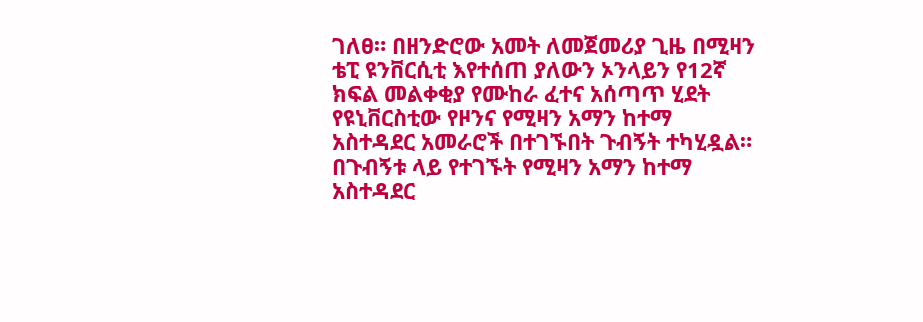ገለፀ። በዘንድሮው አመት ለመጀመሪያ ጊዜ በሚዛን ቴፒ ዩንቨርሲቲ እየተሰጠ ያለውን ኦንላይን የ12ኛ ክፍል መልቀቂያ የሙከራ ፈተና አሰጣጥ ሂደት የዩኒቨርስቲው የዞንና የሚዛን አማን ከተማ አስተዳደር አመራሮች በተገኙበት ጉብኝት ተካሂዷል። በጉብኝቱ ላይ የተገኙት የሚዛን አማን ከተማ አስተዳደር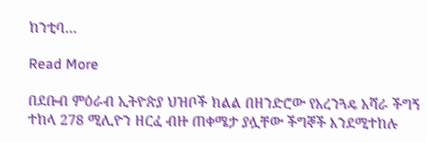ከንቲባ…

Read More

በደቡብ ምዕራብ ኢትዮጵያ ህዝቦች ክልል በዘንድሮው የአረንጓዴ አሻራ ችግኝ ተከላ 278 ሚሊዮን ዘርፈ ብዙ ጠቀሜታ ያሏቸው ችግኞች እንደሚተከሉ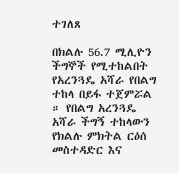ተገለጸ

በክልሉ 56.7 ሚሊዮን ችግኞች የሚተከልበት የአረንጓዴ አሻራ የበልግ ተከላ በይፋ ተጀምሯል ። የበልግ አረንጓዴ አሻራ ችግኝ ተከላውን የክልሉ ምክትል ርዕሰ መስተዳድር እና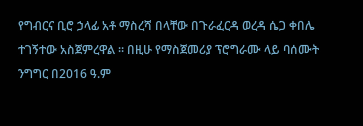የግብርና ቢሮ ኃላፊ አቶ ማስረሻ በላቸው በጉራፈርዳ ወረዳ ሴጋ ቀበሌ ተገኝተው አስጀምረዋል ። በዚሁ የማስጀመሪያ ፕሮግራሙ ላይ ባሰሙት ንግግር በ2016 ዓ.ም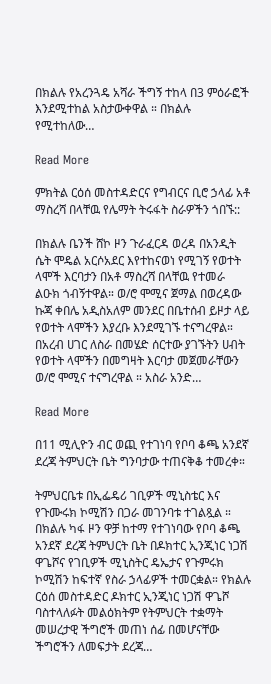በክልሉ የአረንጓዴ አሻራ ችግኝ ተከላ በ3 ምዕራፎች እንደሚተከል አስታውቀዋል ። በክልሉ የሚተከለው…

Read More

ምክትል ርዕሰ መስተዳድርና የግብርና ቢሮ ኃላፊ አቶ ማስረሻ በላቸዉ የሌማት ትሩፋት ስራዎችን ጎበኙ::

በክልሉ ቤንች ሸኮ ዞን ጉራፈርዳ ወረዳ በአንዲት ሴት ሞዴል አርሶአደር እየተከናወነ የሚገኝ የወተት ላሞች እርባታን በአቶ ማስረሻ በላቸዉ የተመራ ልዑክ ጎብኝተዋል። ወ/ሮ ሞሚና ጀማል በወረዳው ኩጃ ቀበሌ አዲስአለም መንደር በቤተሰብ ይዞታ ላይ የወተት ላሞችን እያረቡ እንደሚገኙ ተናግረዋል። በአረብ ሀገር ለስራ በመሄድ ሰርተው ያገኙትን ሀብት የወተት ላሞችን በመግዛት እርባታ መጀመራቸውን ወ/ሮ ሞሚና ተናግረዋል ። አስራ አንድ…

Read More

በ11 ሚሊዮን ብር ወጪ የተገነባ የቦባ ቆጫ አንደኛ ደረጃ ትምህርት ቤት ግንባታው ተጠናቅቆ ተመረቀ።

ትምህርቤቱ በኢፌዴሪ ገቢዎች ሚኒስቴር እና የጉሙሩክ ኮሚሽን በጋራ መገንባቱ ተገልጿል ። በክልሉ ካፋ ዞን ዋቻ ከተማ የተገነባው የቦባ ቆጫ አንደኛ ደረጃ ትምህርት ቤት በዶክተር ኢንጂነር ነጋሽ ዋጌሾና የገቢዎች ሚኒስትር ዴኤታና የጉምሩክ ኮሚሽን ከፍተኛ የስራ ኃላፊዎች ተመርቋል። የክልሉ ርዕሰ መስተዳድር ዶክተር ኢንጂነር ነጋሽ ዋጌሾ ባስተላለፉት መልዕክትም የትምህርት ተቋማት መሠረታዊ ችግሮች መጠነ ሰፊ በመሆናቸው ችግሮችን ለመፍታት ደረጃ…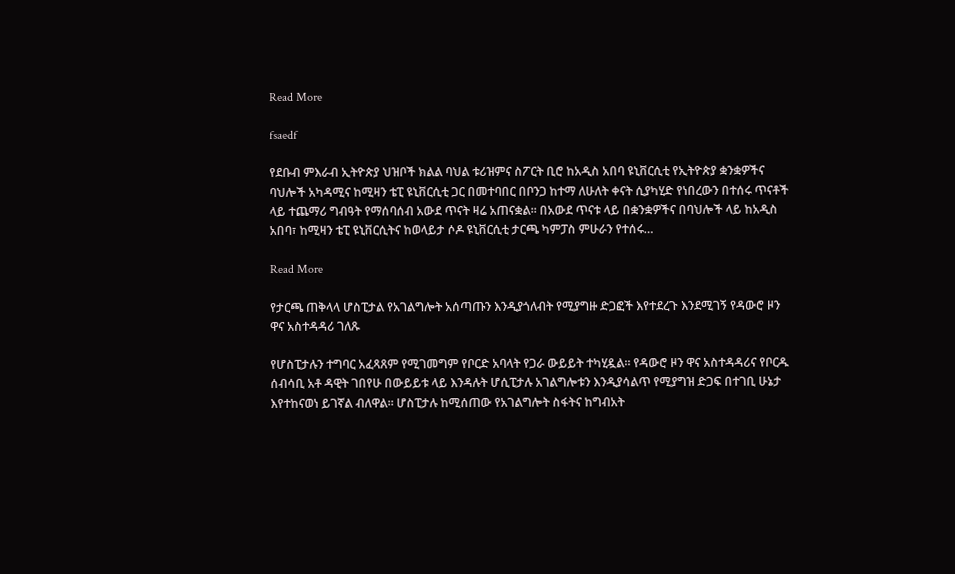Read More

fsaedf

የደቡብ ምእራብ ኢትዮጵያ ህዝቦች ክልል ባህል ቱሪዝምና ስፖርት ቢሮ ከአዲስ አበባ ዩኒቨርሲቲ የኢትዮጵያ ቋንቋዎችና ባህሎች አካዳሚና ከሚዛን ቴፒ ዩኒቨርሲቲ ጋር በመተባበር በቦንጋ ከተማ ለሁለት ቀናት ሲያካሂድ የነበረውን በተሰሩ ጥናቶች ላይ ተጨማሪ ግብዓት የማሰባሰብ አውደ ጥናት ዛሬ አጠናቋል፡፡ በአውደ ጥናቱ ላይ በቋንቋዎችና በባህሎች ላይ ከአዲስ አበባ፣ ከሚዛን ቴፒ ዩኒቨርሲትና ከወላይታ ሶዶ ዩኒቨርሲቲ ታርጫ ካምፓስ ምሁራን የተሰሩ…

Read More

የታርጫ ጠቅላላ ሆስፒታል የአገልግሎት አሰጣጡን እንዲያጎለብት የሚያግዙ ድጋፎች እየተደረጉ እንደሚገኝ የዳውሮ ዞን ዋና አስተዳዳሪ ገለጹ

የሆስፒታሉን ተግባር አፈጻጸም የሚገመግም የቦርድ አባላት የጋራ ውይይት ተካሂዷል። የዳውሮ ዞን ዋና አስተዳዳሪና የቦርዱ ሰብሳቢ አቶ ዳዊት ገበየሁ በውይይቱ ላይ እንዳሉት ሆሲፒታሉ አገልግሎቱን እንዲያሳልጥ የሚያግዝ ድጋፍ በተገቢ ሁኔታ እየተከናወነ ይገኛል ብለዋል። ሆስፒታሉ ከሚሰጠው የአገልግሎት ስፋትና ከግብአት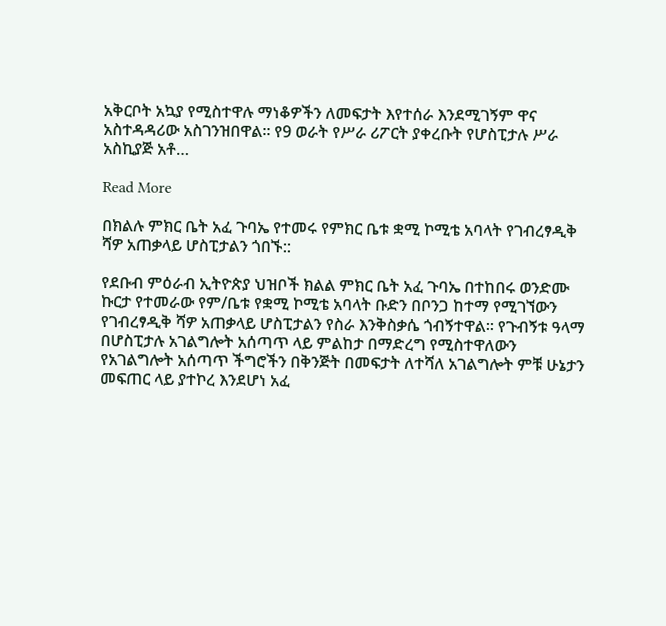አቅርቦት አኳያ የሚስተዋሉ ማነቆዎችን ለመፍታት እየተሰራ እንደሚገኝም ዋና አስተዳዳሪው አስገንዝበዋል። የ9 ወራት የሥራ ሪፖርት ያቀረቡት የሆስፒታሉ ሥራ አስኪያጅ አቶ…

Read More

በክልሉ ምክር ቤት አፈ ጉባኤ የተመሩ የምክር ቤቱ ቋሚ ኮሚቴ አባላት የገብረፃዲቅ ሻዎ አጠቃላይ ሆስፒታልን ጎበኙ::

የደቡብ ምዕራብ ኢትዮጵያ ህዝቦች ክልል ምክር ቤት አፈ ጉባኤ በተከበሩ ወንድሙ ኩርታ የተመራው የም/ቤቱ የቋሚ ኮሚቴ አባላት ቡድን በቦንጋ ከተማ የሚገኘውን የገብረፃዲቅ ሻዎ አጠቃላይ ሆስፒታልን የስራ እንቅስቃሴ ጎብኝተዋል። የጉብኝቱ ዓላማ በሆስፒታሉ አገልግሎት አሰጣጥ ላይ ምልከታ በማድረግ የሚስተዋለውን የአገልግሎት አሰጣጥ ችግሮችን በቅንጅት በመፍታት ለተሻለ አገልግሎት ምቹ ሁኔታን መፍጠር ላይ ያተኮረ እንደሆነ አፈ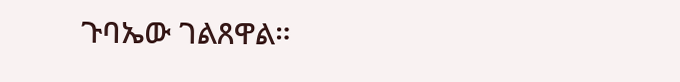ጉባኤው ገልጸዋል።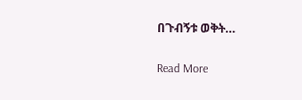በጉብኝቱ ወቅት…

Read More